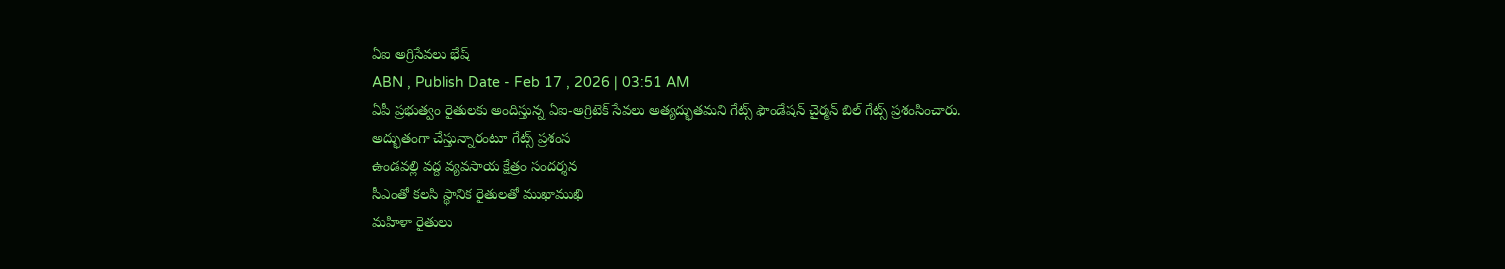ఏఐ అగ్రిసేవలు భేష్
ABN , Publish Date - Feb 17 , 2026 | 03:51 AM
ఏపీ ప్రభుత్వం రైతులకు అందిస్తున్న ఏఐ-అగ్రిటెక్ సేవలు అత్యద్భుతమని గేట్స్ ఫౌండేషన్ చైర్మన్ బిల్ గేట్స్ ప్రశంసించారు.
అద్భుతంగా చేస్తున్నారంటూ గేట్స్ ప్రశంస
ఉండవల్లి వద్ద వ్యవసాయ క్షేత్రం సందర్శన
సీఎంతో కలసి స్థానిక రైతులతో ముఖాముఖి
మహిళా రైతులు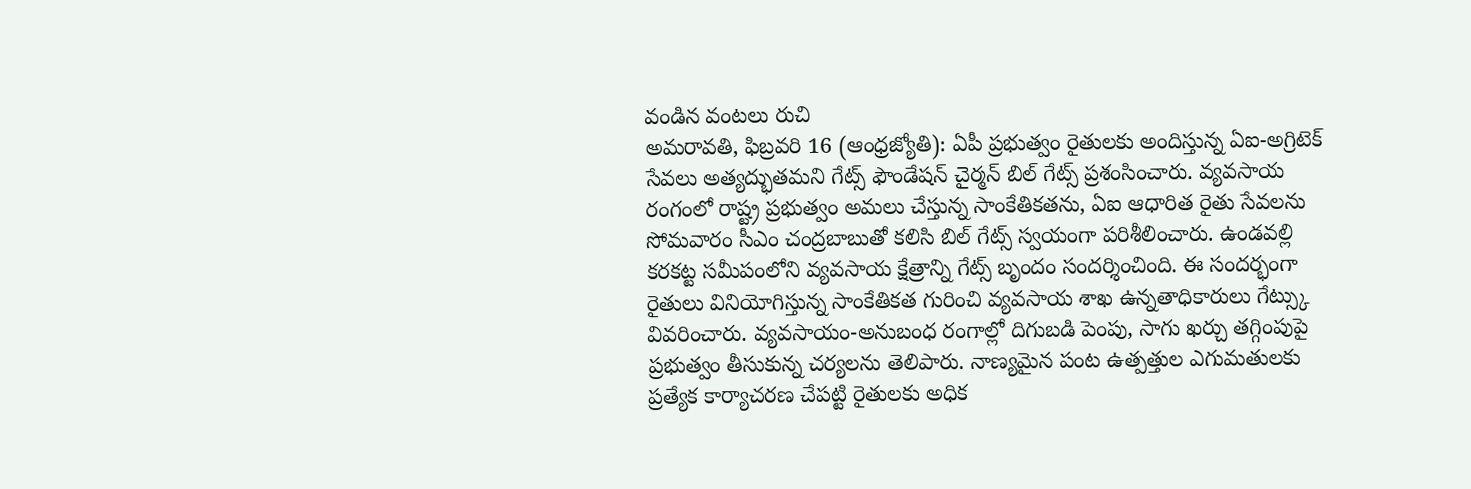వండిన వంటలు రుచి
అమరావతి, ఫిబ్రవరి 16 (ఆంధ్రజ్యోతి): ఏపీ ప్రభుత్వం రైతులకు అందిస్తున్న ఏఐ-అగ్రిటెక్ సేవలు అత్యద్భుతమని గేట్స్ ఫౌండేషన్ చైర్మన్ బిల్ గేట్స్ ప్రశంసించారు. వ్యవసాయ రంగంలో రాష్ట్ర ప్రభుత్వం అమలు చేస్తున్న సాంకేతికతను, ఏఐ ఆధారిత రైతు సేవలను సోమవారం సీఎం చంద్రబాబుతో కలిసి బిల్ గేట్స్ స్వయంగా పరిశీలించారు. ఉండవల్లి కరకట్ట సమీపంలోని వ్యవసాయ క్షేత్రాన్ని గేట్స్ బృందం సందర్శించింది. ఈ సందర్భంగా రైతులు వినియోగిస్తున్న సాంకేతికత గురించి వ్యవసాయ శాఖ ఉన్నతాధికారులు గేట్స్కు వివరించారు. వ్యవసాయం-అనుబంధ రంగాల్లో దిగుబడి పెంపు, సాగు ఖర్చు తగ్గింపుపై ప్రభుత్వం తీసుకున్న చర్యలను తెలిపారు. నాణ్యమైన పంట ఉత్పత్తుల ఎగుమతులకు ప్రత్యేక కార్యాచరణ చేపట్టి రైతులకు అధిక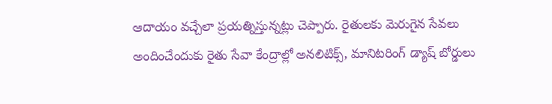ఆదాయం వచ్చేలా ప్రయత్నిస్తున్నట్లు చెప్పారు. రైతులకు మెరుగైన సేవలు అందించేందుకు రైతు సేవా కేంద్రాల్లో అనలిటిక్స్, మానిటరింగ్ డ్యాష్ బోర్డులు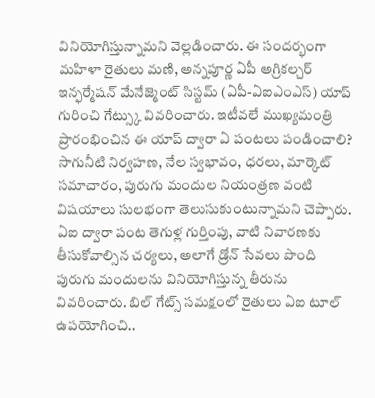వినియోగిస్తున్నామని వెల్లడించారు. ఈ సందర్భంగా మహిళా రైతులు మణి, అన్నపూర్ణ ఏపీ అగ్రికల్చర్ ఇన్ఫర్మేషన్ మేనేజ్మెంట్ సిస్టమ్ (ఏపీ-ఏఐఎంఎస్) యాప్ గురించి గేట్స్కు వివరించారు. ఇటీవలే ముఖ్యమంత్రి ప్రారంభించిన ఈ యాప్ ద్వారా ఏ పంటలు పండించాలి? సాగునీటి నిర్వహణ, నేల స్వభావం, ధరలు, మార్కెట్ సమాచారం, పురుగు మందుల నియంత్రణ వంటి విషయాలు సులభంగా తెలుసుకుంటున్నామని చెప్పారు.
ఏఐ ద్వారా పంట తెగుళ్ల గుర్తింపు, వాటి నివారణకు తీసుకోవాల్సిన చర్యలు, అలాగే డ్రోన్ సేవలు పొంది పురుగు మందులను వినియోగిస్తున్న తీరును వివరించారు. బిల్ గేట్స్ సమక్షంలో రైతులు ఏఐ టూల్ ఉపయోగించి..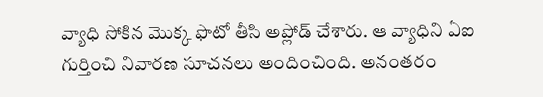వ్యాధి సోకిన మొక్క ఫొటో తీసి అప్లోడ్ చేశారు. ఆ వ్యాధిని ఏఐ గుర్తించి నివారణ సూచనలు అందించింది. అనంతరం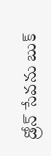డ్రోన్ సేవను బుక్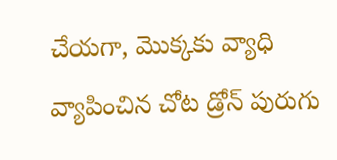చేయగా, మొక్కకు వ్యాధి వ్యాపించిన చోట డ్రోన్ పురుగు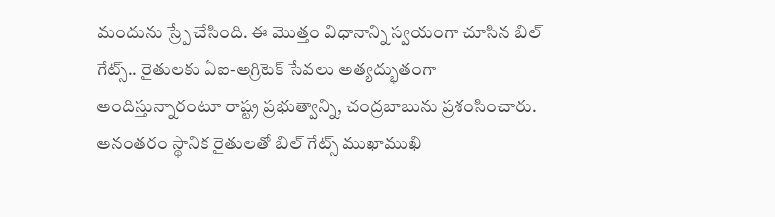మందును స్ర్పే చేసింది. ఈ మొత్తం విధానాన్ని స్వయంగా చూసిన బిల్ గేట్స్.. రైతులకు ఏఐ-అగ్రిటెక్ సేవలు అత్యద్భుతంగా అందిస్తున్నారంటూ రాష్ట్ర ప్రభుత్వాన్ని, చంద్రబాబును ప్రశంసించారు. అనంతరం స్థానిక రైతులతో బిల్ గేట్స్ ముఖాముఖి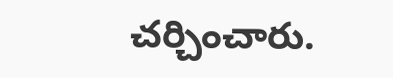చర్చించారు.